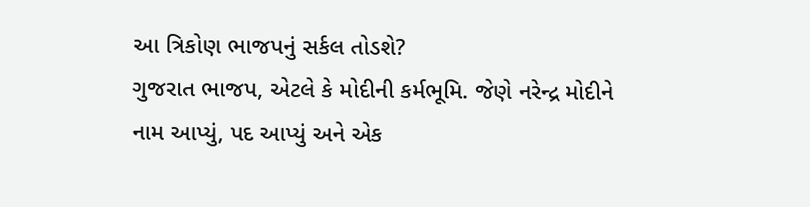આ ત્રિકોણ ભાજપનું સર્કલ તોડશે?
ગુજરાત ભાજપ, એટલે કે મોદીની કર્મભૂમિ. જેણે નરેન્દ્ર મોદીને નામ આપ્યું, પદ આપ્યું અને એક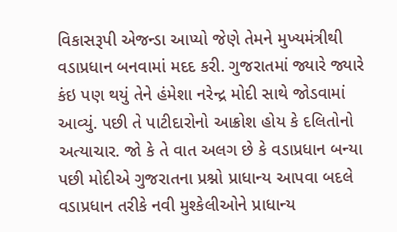વિકાસરૂપી એજન્ડા આપ્યો જેણે તેમને મુખ્યમંત્રીથી વડાપ્રધાન બનવામાં મદદ કરી. ગુજરાતમાં જ્યારે જ્યારે કંઇ પણ થયું તેને હંમેશા નરેન્દ્ર મોદી સાથે જોડવામાં આવ્યું. પછી તે પાટીદારોનો આક્રોશ હોય કે દલિતોનો અત્યાચાર. જો કે તે વાત અલગ છે કે વડાપ્રધાન બન્યા પછી મોદીએ ગુજરાતના પ્રશ્નો પ્રાધાન્ય આપવા બદલે વડાપ્રધાન તરીકે નવી મુશ્કેલીઓને પ્રાધાન્ય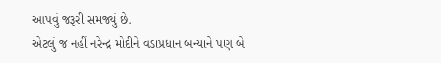આપવું જરૂરી સમજ્યું છે.
એટલું જ નહીં નરેન્દ્ર મોદીને વડાપ્રધાન બન્યાને પણ બે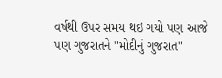વર્ષથી ઉપર સમય થઇ ગયો પણ આજે પણ ગુજરાતને "મોદીનું ગુજરાત"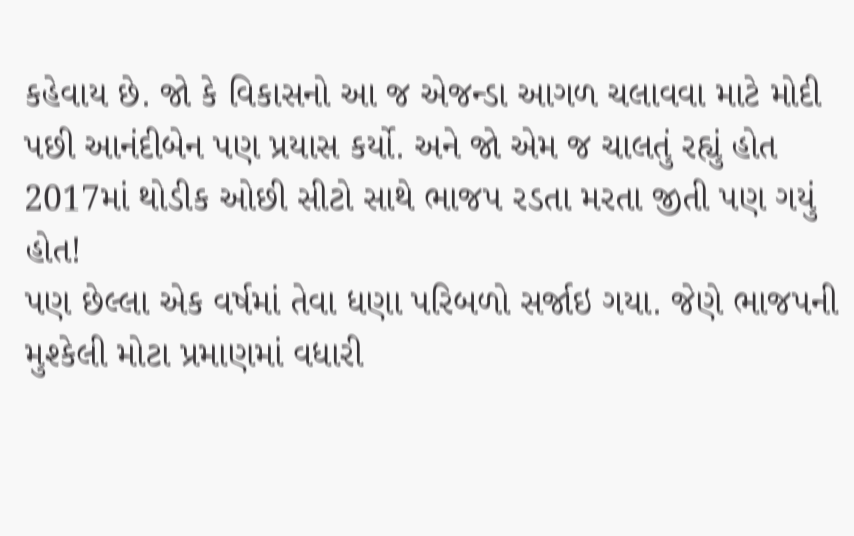કહેવાય છે. જો કે વિકાસનો આ જ એજન્ડા આગળ ચલાવવા માટે મોદી પછી આનંદીબેન પણ પ્રયાસ કર્યો. અને જો એમ જ ચાલતું રહ્યું હોત 2017માં થોડીક ઓછી સીટો સાથે ભાજપ રડતા મરતા જીતી પણ ગયું હોત!
પણ છેલ્લા એક વર્ષમાં તેવા ધણા પરિબળો સર્જાઇ ગયા. જેણે ભાજપની મુશ્કેલી મોટા પ્રમાણમાં વધારી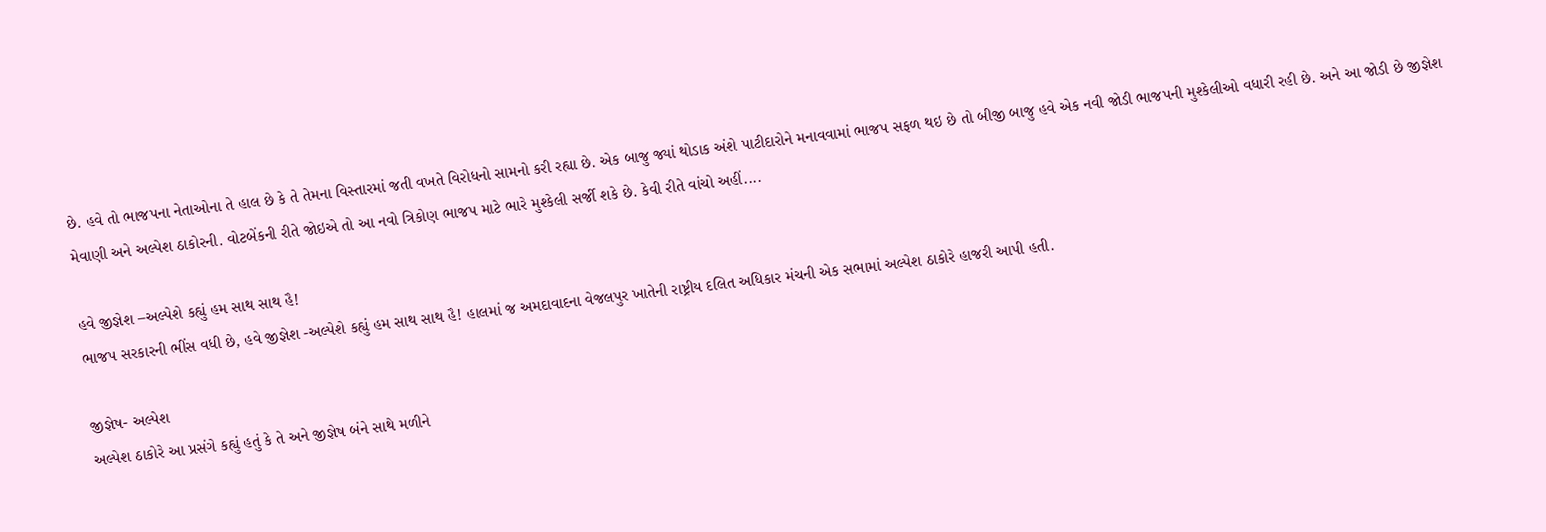છે. હવે તો ભાજપના નેતાઓના તે હાલ છે કે તે તેમના વિસ્તારમાં જતી વખતે વિરોધનો સામનો કરી રહ્યા છે. એક બાજુ જ્યાં થોડાક અંશે પાટીદારોને મનાવવામાં ભાજપ સફળ થઇ છે તો બીજી બાજુ હવે એક નવી જોડી ભાજપની મુશ્કેલીઓ વધારી રહી છે. અને આ જોડી છે જીજ્ઞેશ મેવાણી અને અલ્પેશ ઠાકોરની. વોટબેંકની રીતે જોઇએ તો આ નવો ત્રિકોણ ભાજપ માટે ભારે મુશ્કેલી સર્જી શકે છે. કેવી રીતે વાંચો અહીં....

હવે જીજ્ઞેશ –અલ્પેશે કહ્યું હમ સાથ સાથ હૈ!
ભાજપ સરકારની ભીંસ વધી છે, હવે જીજ્ઞેશ -અલ્પેશે કહ્યું હમ સાથ સાથ હૈ! હાલમાં જ અમદાવાદના વેજલપુર ખાતેની રાષ્ટ્રીય દલિત અધિકાર મંચની એક સભામાં અલ્પેશ ઠાકોરે હાજરી આપી હતી.

જીજ્ઞેષ- અલ્પેશ
અલ્પેશ ઠાકોરે આ પ્રસંગે કહ્યું હતું કે તે અને જીજ્ઞેષ બંને સાથે મળીને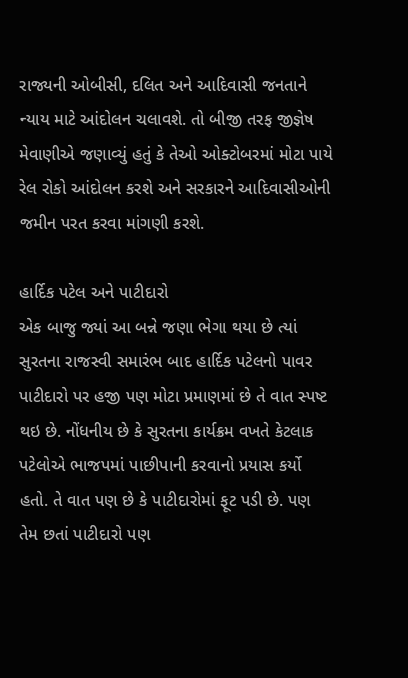રાજ્યની ઓબીસી, દલિત અને આદિવાસી જનતાને ન્યાય માટે આંદોલન ચલાવશે. તો બીજી તરફ જીજ્ઞેષ મેવાણીએ જણાવ્યું હતું કે તેઓ ઓક્ટોબરમાં મોટા પાયે રેલ રોકો આંદોલન કરશે અને સરકારને આદિવાસીઓની જમીન પરત કરવા માંગણી કરશે.

હાર્દિક પટેલ અને પાટીદારો
એક બાજુ જ્યાં આ બન્ને જણા ભેગા થયા છે ત્યાં સુરતના રાજસ્વી સમારંભ બાદ હાર્દિક પટેલનો પાવર પાટીદારો પર હજી પણ મોટા પ્રમાણમાં છે તે વાત સ્પષ્ટ થઇ છે. નોંધનીય છે કે સુરતના કાર્યક્રમ વખતે કેટલાક પટેલોએ ભાજપમાં પાછીપાની કરવાનો પ્રયાસ કર્યો હતો. તે વાત પણ છે કે પાટીદારોમાં ફૂટ પડી છે. પણ તેમ છતાં પાટીદારો પણ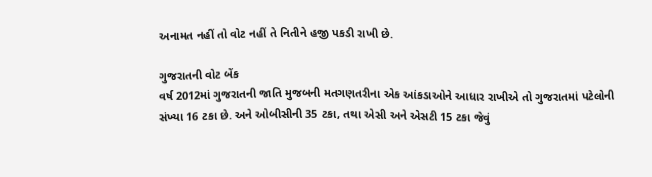અનામત નહીં તો વોટ નહીં તે નિતીને હજી પકડી રાખી છે.

ગુજરાતની વોટ બેંક
વર્ષ 2012માં ગુજરાતની જાતિ મુજબની મતગણતરીના એક આંકડાઓને આધાર રાખીએ તો ગુજરાતમાં પટેલોની સંખ્યા 16 ટકા છે. અને ઓબીસીની 35 ટકા, તથા એસી અને એસટી 15 ટકા જેવું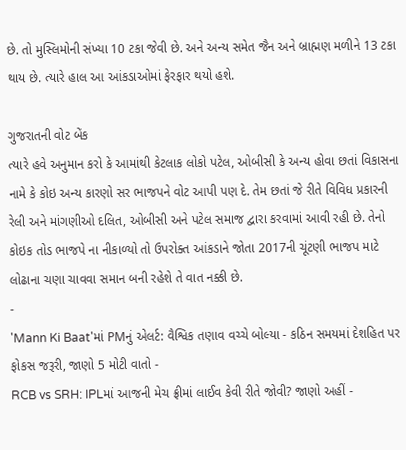છે. તો મુસ્લિમોની સંખ્યા 10 ટકા જેવી છે. અને અન્ય સમેત જૈન અને બ્રાહ્મણ મળીને 13 ટકા થાય છે. ત્યારે હાલ આ આંકડાઓમાં ફેરફાર થયો હશે.

ગુજરાતની વોટ બેંક
ત્યારે હવે અનુમાન કરો કે આમાંથી કેટલાક લોકો પટેલ, ઓબીસી કે અન્ય હોવા છતાં વિકાસના નામે કે કોઇ અન્ય કારણો સર ભાજપને વોટ આપી પણ દે. તેમ છતાં જે રીતે વિવિધ પ્રકારની રેલી અને માંગણીઓ દલિત, ઓબીસી અને પટેલ સમાજ દ્વારા કરવામાં આવી રહી છે. તેનો કોઇક તોડ ભાજપે ના નીકાળ્યો તો ઉપરોક્ત આંકડાને જોતા 2017ની ચૂંટણી ભાજપ માટે લોઢાના ચણા ચાવવા સમાન બની રહેશે તે વાત નક્કી છે.
-
'Mann Ki Baat'માં PMનું એલર્ટ: વૈશ્વિક તણાવ વચ્ચે બોલ્યા - કઠિન સમયમાં દેશહિત પર ફોકસ જરૂરી, જાણો 5 મોટી વાતો -
RCB vs SRH: IPLમાં આજની મેચ ફ્રીમાં લાઈવ કેવી રીતે જોવી? જાણો અહીં -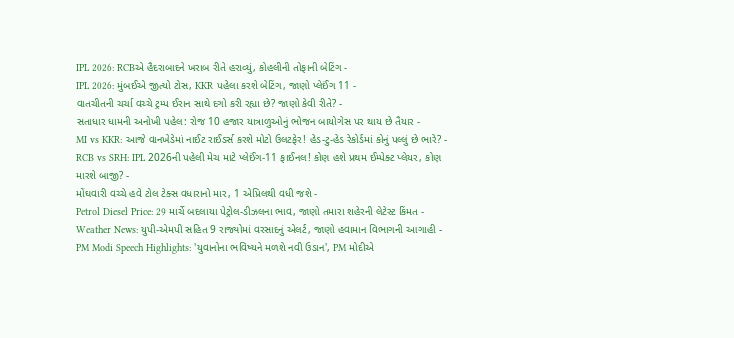IPL 2026: RCBએ હૈદરાબાદને ખરાબ રીતે હરાવ્યું, કોહલીની તોફાની બેટિંગ -
IPL 2026: મુંબઈએ જીત્યો ટોસ, KKR પહેલા કરશે બેટિંગ, જાણો પ્લેઈંગ 11 -
વાતચીતની ચર્ચા વચ્ચે ટ્રમ્પ ઈરાન સાથે દગો કરી રહ્યા છે? જાણો કેવી રીતે? -
સતાધાર ધામની અનોખી પહેલ: રોજ 10 હજાર યાત્રાળુઓનું ભોજન બાયોગેસ પર થાય છે તૈયાર -
MI vs KKR: આજે વાનખેડેમાં નાઈટ રાઈડર્સ કરશે મોટો ઉલટફેર! હેડ-ટુ-હેડ રેકોર્ડમાં કોનું પલ્લું છે ભારે? -
RCB vs SRH: IPL 2026ની પહેલી મેચ માટે પ્લેઈંગ-11 ફાઈનલ! કોણ હશે પ્રથમ ઈમ્પેક્ટ પ્લેયર, કોણ મારશે બાજી? -
મોંઘવારી વચ્ચે હવે ટોલ ટેક્સ વધારાનો માર, 1 એપ્રિલથી વધી જશે -
Petrol Diesel Price: 29 માર્ચે બદલાયા પેટ્રોલ-ડીઝલના ભાવ, જાણો તમારા શહેરની લેટેસ્ટ કિંમત -
Weather News: યુપી-એમપી સહિત 9 રાજ્યોમાં વરસાદનું એલર્ટ, જાણો હવામાન વિભાગની આગાહી -
PM Modi Speech Highlights: 'યુવાનોના ભવિષ્યને મળશે નવી ઉડાન', PM મોદીએ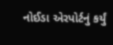નોઈડા એરપોર્ટનું કર્યું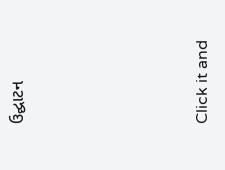ઉદ્ઘાટન






Click it and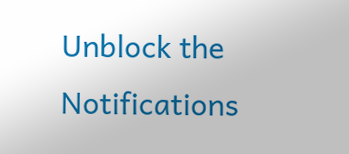Unblock the Notifications